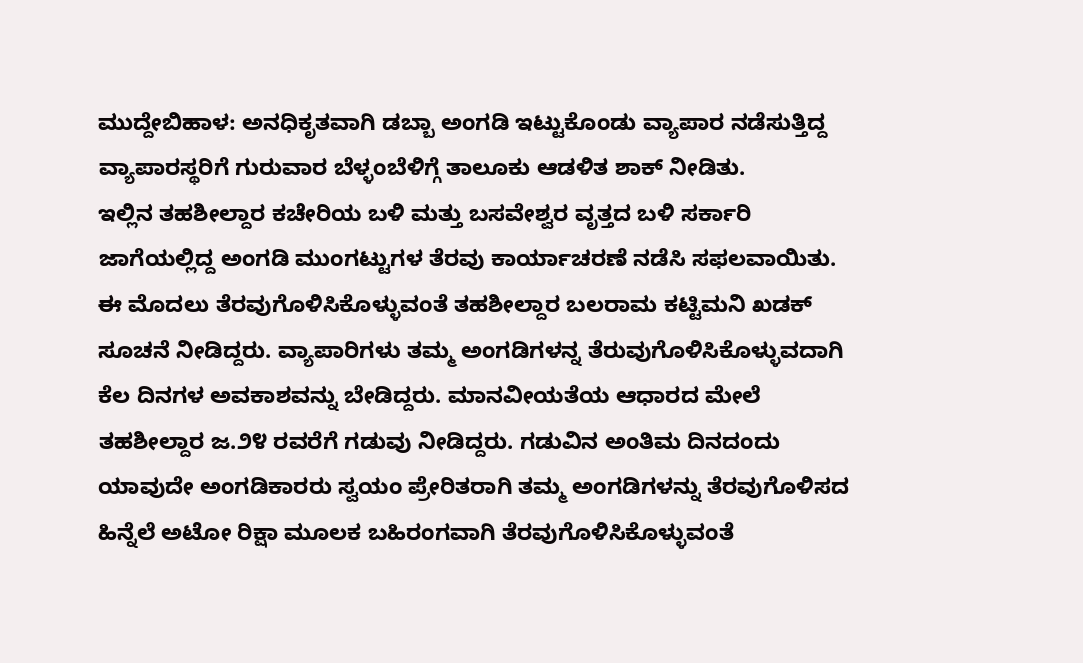ಮುದ್ದೇಬಿಹಾಳ: ಅನಧಿಕೃತವಾಗಿ ಡಬ್ಬಾ ಅಂಗಡಿ ಇಟ್ಟುಕೊಂಡು ವ್ಯಾಪಾರ ನಡೆಸುತ್ತಿದ್ದ ವ್ಯಾಪಾರಸ್ಥರಿಗೆ ಗುರುವಾರ ಬೆಳ್ಳಂಬೆಳಿಗ್ಗೆ ತಾಲೂಕು ಆಡಳಿತ ಶಾಕ್ ನೀಡಿತು.
ಇಲ್ಲಿನ ತಹಶೀಲ್ದಾರ ಕಚೇರಿಯ ಬಳಿ ಮತ್ತು ಬಸವೇಶ್ವರ ವೃತ್ತದ ಬಳಿ ಸರ್ಕಾರಿ ಜಾಗೆಯಲ್ಲಿದ್ದ ಅಂಗಡಿ ಮುಂಗಟ್ಟುಗಳ ತೆರವು ಕಾರ್ಯಾಚರಣೆ ನಡೆಸಿ ಸಫಲವಾಯಿತು.
ಈ ಮೊದಲು ತೆರವುಗೊಳಿಸಿಕೊಳ್ಳುವಂತೆ ತಹಶೀಲ್ದಾರ ಬಲರಾಮ ಕಟ್ಟಿಮನಿ ಖಡಕ್ ಸೂಚನೆ ನೀಡಿದ್ದರು. ವ್ಯಾಪಾರಿಗಳು ತಮ್ಮ ಅಂಗಡಿಗಳನ್ನ ತೆರುವುಗೊಳಿಸಿಕೊಳ್ಳುವದಾಗಿ ಕೆಲ ದಿನಗಳ ಅವಕಾಶವನ್ನು ಬೇಡಿದ್ದರು. ಮಾನವೀಯತೆಯ ಆಧಾರದ ಮೇಲೆ ತಹಶೀಲ್ದಾರ ಜ.೨೪ ರವರೆಗೆ ಗಡುವು ನೀಡಿದ್ದರು. ಗಡುವಿನ ಅಂತಿಮ ದಿನದಂದು ಯಾವುದೇ ಅಂಗಡಿಕಾರರು ಸ್ವಯಂ ಪ್ರೇರಿತರಾಗಿ ತಮ್ಮ ಅಂಗಡಿಗಳನ್ನು ತೆರವುಗೊಳಿಸದ ಹಿನ್ನೆಲೆ ಅಟೋ ರಿಕ್ಷಾ ಮೂಲಕ ಬಹಿರಂಗವಾಗಿ ತೆರವುಗೊಳಿಸಿಕೊಳ್ಳುವಂತೆ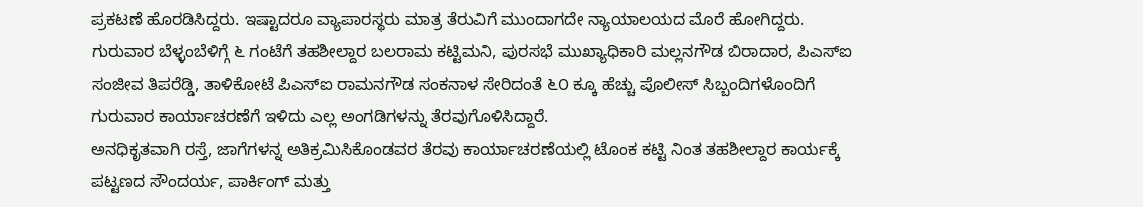ಪ್ರಕಟಣೆ ಹೊರಡಿಸಿದ್ದರು. ಇಷ್ಟಾದರೂ ವ್ಯಾಪಾರಸ್ಥರು ಮಾತ್ರ ತೆರುವಿಗೆ ಮುಂದಾಗದೇ ನ್ಯಾಯಾಲಯದ ಮೊರೆ ಹೋಗಿದ್ದರು.
ಗುರುವಾರ ಬೆಳ್ಳಂಬೆಳಿಗ್ಗೆ ೬ ಗಂಟೆಗೆ ತಹಶೀಲ್ದಾರ ಬಲರಾಮ ಕಟ್ಟಿಮನಿ, ಪುರಸಭೆ ಮುಖ್ಯಾಧಿಕಾರಿ ಮಲ್ಲನಗೌಡ ಬಿರಾದಾರ, ಪಿಎಸ್ಐ ಸಂಜೀವ ತಿಪರೆಡ್ಡಿ, ತಾಳಿಕೋಟೆ ಪಿಎಸ್ಐ ರಾಮನಗೌಡ ಸಂಕನಾಳ ಸೇರಿದಂತೆ ೬೦ ಕ್ಕೂ ಹೆಚ್ಚು ಪೊಲೀಸ್ ಸಿಬ್ಬಂದಿಗಳೊಂದಿಗೆ ಗುರುವಾರ ಕಾರ್ಯಾಚರಣೆಗೆ ಇಳಿದು ಎಲ್ಲ ಅಂಗಡಿಗಳನ್ನು ತೆರವುಗೊಳಿಸಿದ್ದಾರೆ.
ಅನಧಿಕೃತವಾಗಿ ರಸ್ತೆ, ಜಾಗೆಗಳನ್ನ ಅತಿಕ್ರಮಿಸಿಕೊಂಡವರ ತೆರವು ಕಾರ್ಯಾಚರಣೆಯಲ್ಲಿ ಟೊಂಕ ಕಟ್ಟಿ ನಿಂತ ತಹಶೀಲ್ದಾರ ಕಾರ್ಯಕ್ಕೆ ಪಟ್ಟಣದ ಸೌಂದರ್ಯ, ಪಾರ್ಕಿಂಗ್ ಮತ್ತು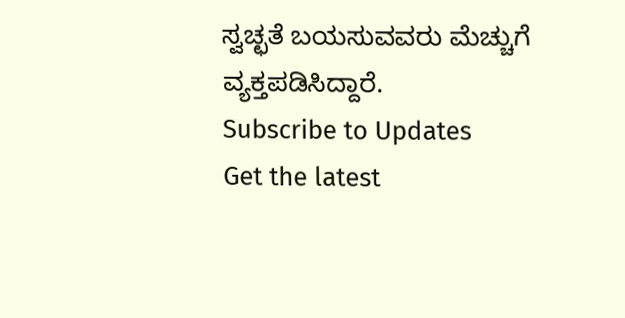ಸ್ವಚ್ಛತೆ ಬಯಸುವವರು ಮೆಚ್ಚುಗೆ ವ್ಯಕ್ತಪಡಿಸಿದ್ದಾರೆ.
Subscribe to Updates
Get the latest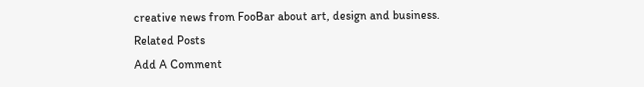creative news from FooBar about art, design and business.
Related Posts
Add A Comment